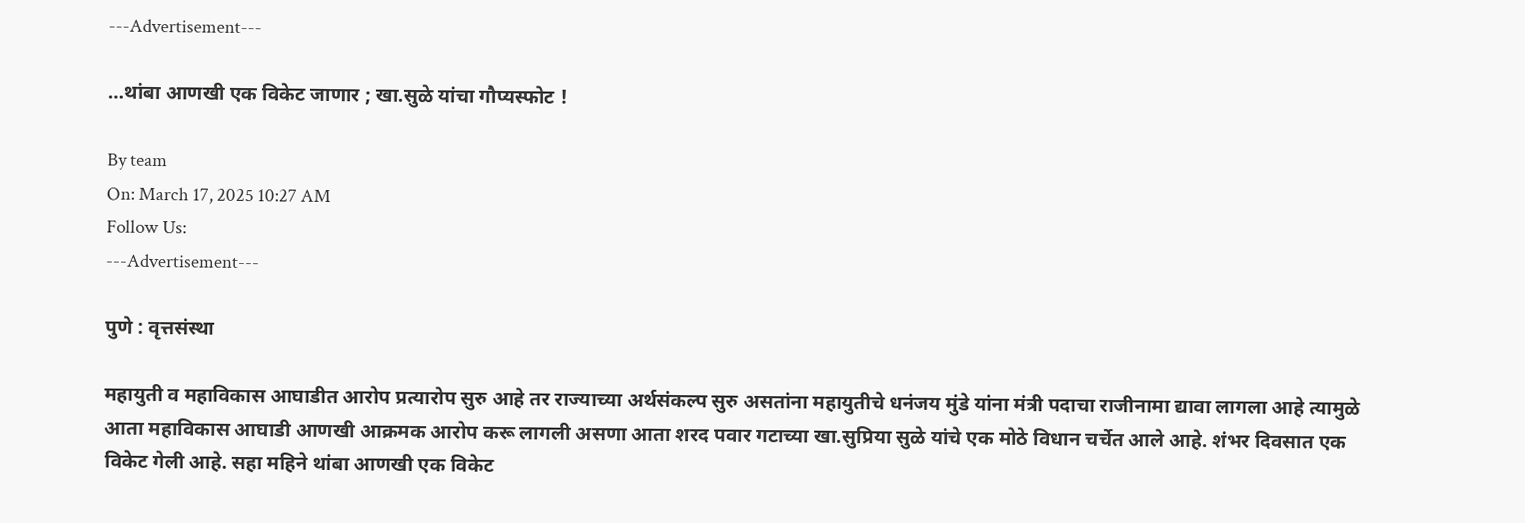---Advertisement---

…थांबा आणखी एक विकेट जाणार ; खा.सुळे यांचा गौप्यस्फोट !

By team
On: March 17, 2025 10:27 AM
Follow Us:
---Advertisement---

पुणे : वृत्तसंस्था

महायुती व महाविकास आघाडीत आरोप प्रत्यारोप सुरु आहे तर राज्याच्या अर्थसंकल्प सुरु असतांना महायुतीचे धनंजय मुंडे यांना मंत्री पदाचा राजीनामा द्यावा लागला आहे त्यामुळे आता महाविकास आघाडी आणखी आक्रमक आरोप करू लागली असणा आता शरद पवार गटाच्या खा.सुप्रिया सुळे यांचे एक मोठे विधान चर्चेत आले आहे. शंभर दिवसात एक विकेट गेली आहे. सहा महिने थांबा आणखी एक विकेट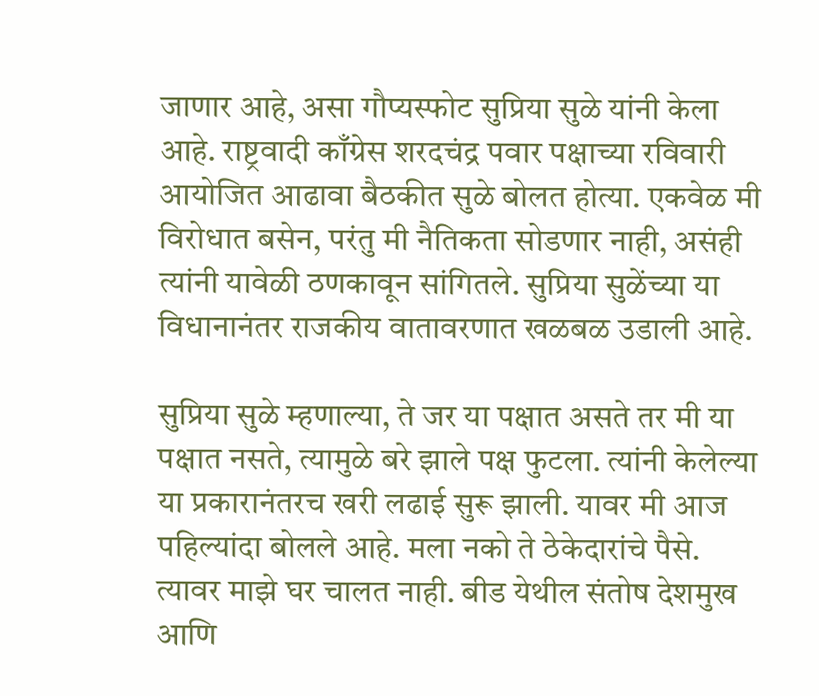जाणार आहे, असा गौप्यस्फोट सुप्रिया सुळे यांनी केला आहे. राष्ट्रवादी काँग्रेस शरदचंद्र पवार पक्षाच्या रविवारी आयोजित आढावा बैठकीत सुळे बोलत होत्या. एकवेळ मी विरोधात बसेन, परंतु मी नैतिकता सोडणार नाही, असंही त्यांनी यावेळी ठणकावून सांगितले. सुप्रिया सुळेंच्या या विधानानंतर राजकीय वातावरणात खळबळ उडाली आहे.

सुप्रिया सुळे म्हणाल्या, ते जर या पक्षात असते तर मी या पक्षात नसते, त्यामुळे बरे झाले पक्ष फुटला. त्यांनी केलेल्या या प्रकारानंतरच खरी लढाई सुरू झाली. यावर मी आज पहिल्यांदा बोलले आहे. मला नको ते ठेकेदारांचे पैसे. त्यावर माझे घर चालत नाही. बीड येथील संतोष देशमुख आणि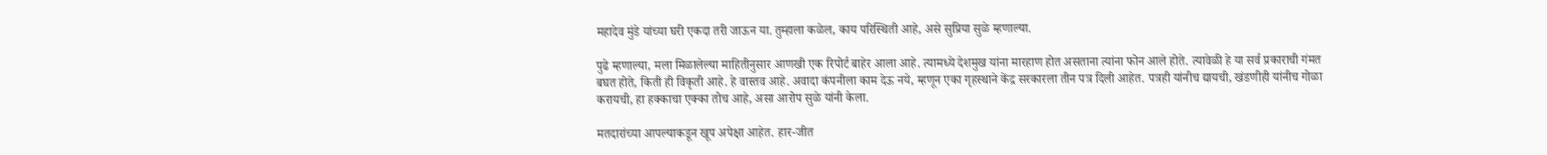महादेव मुंडे यांच्या घरी एकदा तरी जाऊन या. तुम्हाला कळेल, काय परिस्थिती आहे, असे सुप्रिया सुळे म्हणाल्या.

पुढे म्हणाल्या, मला मिळालेल्या माहितीनुसार आणखी एक रिपोर्ट बाहेर आला आहे. त्यामध्ये देशमुख यांना मारहाण होत असताना त्यांना फोन आले होते. त्यावेळी हे या सर्व प्रकाराची गंमत बघत होते, किती ही विकृती आहे. हे वास्तव आहे. अवादा कंपनीला काम देऊ नये, म्हणून एका गृहस्थाने केंद्र सरकारला तीन पत्र दिली आहेत. पत्रही यांनीच द्यायची, खंडणीही यांनीच गोळा करायची, हा हक्काचा एक्का तोच आहे, असा आरोप सुळे यांनी केला.

मतदारांच्या आपल्याकडून खूप अपेक्षा आहेत. हार-जीत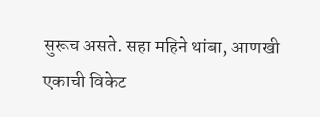सुरूच असते. सहा महिने थांबा, आणखी एकाची विकेट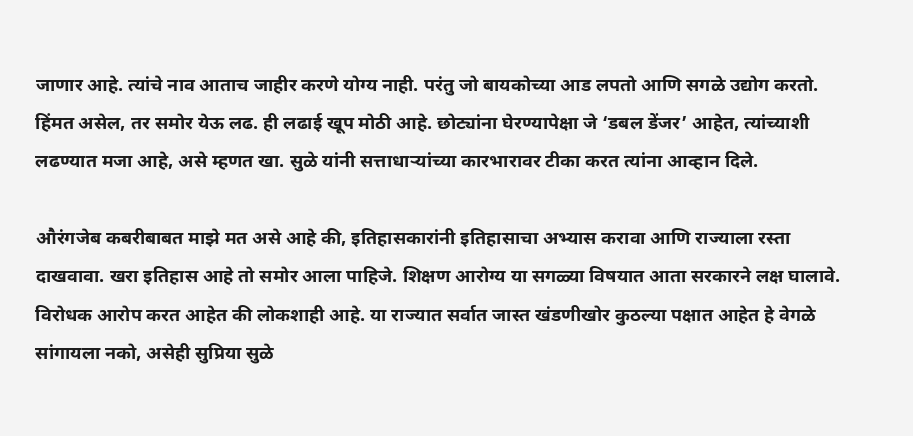जाणार आहे. त्यांचे नाव आताच जाहीर करणे योग्य नाही. परंतु जो बायकोच्या आड लपतो आणि सगळे उद्योग करतो. हिंमत असेल, तर समोर येऊ लढ. ही लढाई खूप मोठी आहे. छोट्यांना घेरण्यापेक्षा जे ‘डबल डेंजर’ आहेत, त्यांच्याशी लढण्यात मजा आहे, असे म्हणत खा. सुळे यांनी सत्ताधाऱ्यांच्या कारभारावर टीका करत त्यांना आव्हान दिले.

औरंगजेब कबरीबाबत माझे मत असे आहे की, इतिहासकारांनी इतिहासाचा अभ्यास करावा आणि राज्याला रस्ता दाखवावा. खरा इतिहास आहे तो समोर आला पाहिजे. शिक्षण आरोग्य या सगळ्या विषयात आता सरकारने लक्ष घालावे. विरोधक आरोप करत आहेत की लोकशाही आहे. या राज्यात सर्वात जास्त खंडणीखोर कुठल्या पक्षात आहेत हे वेगळे सांगायला नको, असेही सुप्रिया सुळे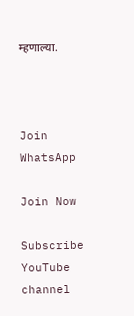म्हणाल्या.



Join WhatsApp

Join Now

Subscribe YouTube channel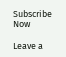Subscribe Now

Leave a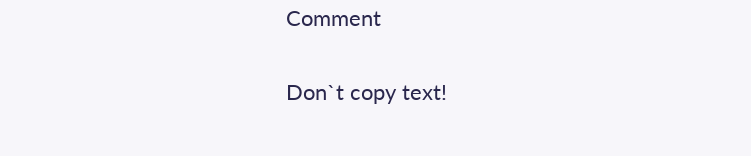Comment

Don`t copy text!